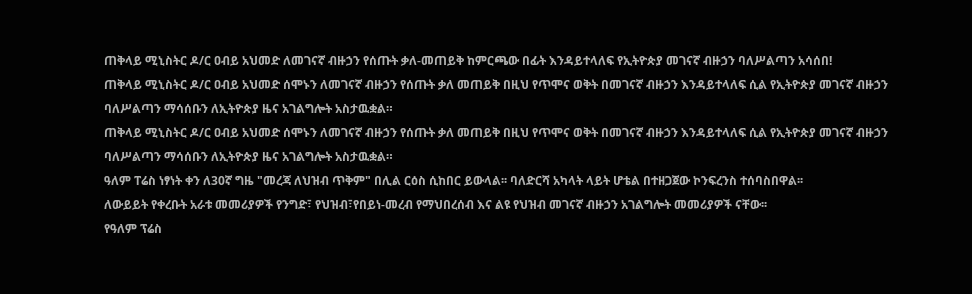ጠቅላይ ሚኒስትር ዶ/ር ዐብይ አህመድ ለመገናኛ ብዙኃን የሰጡት ቃለ-መጠይቅ ከምርጫው በፊት እንዳይተላለፍ የኢትዮጵያ መገናኛ ብዙኃን ባለሥልጣን አሳሰበ!
ጠቅላይ ሚኒስትር ዶ/ር ዐብይ አህመድ ሰሞኑን ለመገናኛ ብዙኃን የሰጡት ቃለ መጠይቅ በዚህ የጥሞና ወቅት በመገናኛ ብዙኃን እንዳይተላለፍ ሲል የኢትዮጵያ መገናኛ ብዙኃን ባለሥልጣን ማሳሰቡን ለኢትዮጵያ ዜና አገልግሎት አስታዉቋል።
ጠቅላይ ሚኒስትር ዶ/ር ዐብይ አህመድ ሰሞኑን ለመገናኛ ብዙኃን የሰጡት ቃለ መጠይቅ በዚህ የጥሞና ወቅት በመገናኛ ብዙኃን እንዳይተላለፍ ሲል የኢትዮጵያ መገናኛ ብዙኃን ባለሥልጣን ማሳሰቡን ለኢትዮጵያ ዜና አገልግሎት አስታዉቋል።
ዓለም ፐሬስ ነፃነት ቀን ለ30ኛ ግዜ "መረጃ ለህዝብ ጥቅም" በሊል ርዕስ ሲከበር ይውላል፡፡ ባለድርሻ አካላት ላይት ሆቴል በተዘጋጀው ኮንፍረንስ ተሰባስበዋል፡፡
ለውይይት የቀረቡት አራቱ መመሪያዎች የንግድ፣ የህዝብ፣የበይነ-መረብ የማህበረሰብ እና ልዩ የህዝብ መገናኛ ብዙኃን አገልግሎት መመሪያዎች ናቸው፡፡
የዓለም ፕሬስ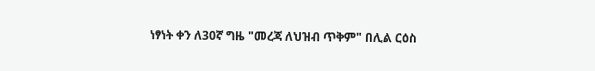ነፃነት ቀን ለ30ኛ ግዜ "መረጃ ለህዝብ ጥቅም" በሊል ርዕስ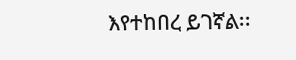እየተከበረ ይገኛል፡፡